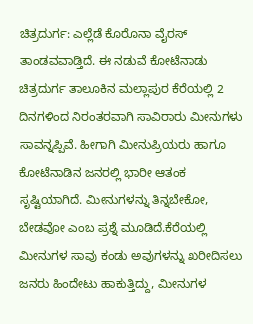ಚಿತ್ರದುರ್ಗ: ಎಲ್ಲೆಡೆ ಕೊರೊನಾ ವೈರಸ್ ತಾಂಡವವಾಡ್ತಿದೆ. ಈ ನಡುವೆ ಕೋಟೆನಾಡು ಚಿತ್ರದುರ್ಗ ತಾಲೂಕಿನ ಮಲ್ಲಾಪುರ ಕೆರೆಯಲ್ಲಿ 2 ದಿನಗಳಿಂದ ನಿರಂತರವಾಗಿ ಸಾವಿರಾರು ಮೀನುಗಳು ಸಾವನ್ನಪ್ಪಿವೆ. ಹೀಗಾಗಿ ಮೀನುಪ್ರಿಯರು ಹಾಗೂ ಕೋಟೆನಾಡಿನ ಜನರಲ್ಲಿ ಭಾರೀ ಆತಂಕ ಸೃಷ್ಟಿಯಾಗಿದೆ. ಮೀನುಗಳನ್ನು ತಿನ್ನಬೇಕೋ, ಬೇಡವೋ ಎಂಬ ಪ್ರಶ್ನೆ ಮೂಡಿದೆ.ಕೆರೆಯಲ್ಲಿ ಮೀನುಗಳ ಸಾವು ಕಂಡು ಅವುಗಳನ್ನು ಖರೀದಿಸಲು ಜನರು ಹಿಂದೇಟು ಹಾಕುತ್ತಿದ್ದು, ಮೀನುಗಳ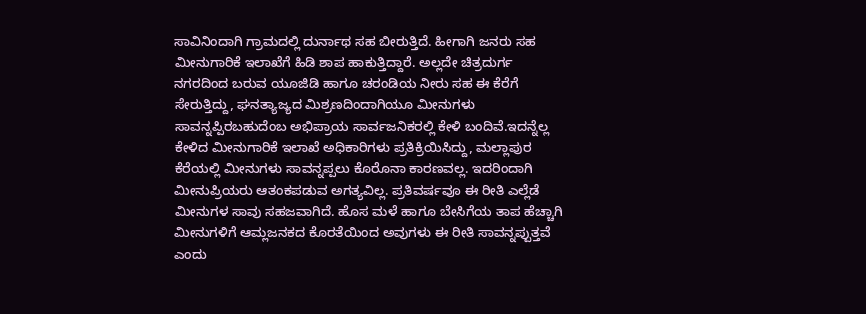ಸಾವಿನಿಂದಾಗಿ ಗ್ರಾಮದಲ್ಲಿ ದುರ್ನಾಥ ಸಹ ಬೀರುತ್ತಿದೆ. ಹೀಗಾಗಿ ಜನರು ಸಹ ಮೀನುಗಾರಿಕೆ ಇಲಾಖೆಗೆ ಹಿಡಿ ಶಾಪ ಹಾಕುತ್ತಿದ್ದಾರೆ. ಅಲ್ಲದೇ ಚಿತ್ರದುರ್ಗ ನಗರದಿಂದ ಬರುವ ಯೂಜಿಡಿ ಹಾಗೂ ಚರಂಡಿಯ ನೀರು ಸಹ ಈ ಕೆರೆಗೆ ಸೇರುತ್ತಿದ್ದು, ಘನತ್ಯಾಜ್ಯದ ಮಿಶ್ರಣದಿಂದಾಗಿಯೂ ಮೀನುಗಳು ಸಾವನ್ನಪ್ಪಿರಬಹುದೆಂಬ ಅಭಿಪ್ರಾಯ ಸಾರ್ವಜನಿಕರಲ್ಲಿ ಕೇಳಿ ಬಂದಿವೆ.ಇದನ್ನೆಲ್ಲ ಕೇಳಿದ ಮೀನುಗಾರಿಕೆ ಇಲಾಖೆ ಅಧಿಕಾರಿಗಳು ಪ್ರತಿಕ್ರಿಯಿಸಿದ್ದು, ಮಲ್ಲಾಪುರ ಕೆರೆಯಲ್ಲಿ ಮೀನುಗಳು ಸಾವನ್ನಪ್ಪಲು ಕೊರೊನಾ ಕಾರಣವಲ್ಲ. ಇದರಿಂದಾಗಿ ಮೀನುಪ್ರಿಯರು ಆತಂಕಪಡುವ ಅಗತ್ಯವಿಲ್ಲ. ಪ್ರತಿವರ್ಷವೂ ಈ ರೀತಿ ಎಲ್ಲೆಡೆ ಮೀನುಗಳ ಸಾವು ಸಹಜವಾಗಿದೆ. ಹೊಸ ಮಳೆ ಹಾಗೂ ಬೇಸಿಗೆಯ ತಾಪ ಹೆಚ್ಚಾಗಿ ಮೀನುಗಳಿಗೆ ಆಮ್ಲಜನಕದ ಕೊರತೆಯಿಂದ ಅವುಗಳು ಈ ರೀತಿ ಸಾವನ್ನಪ್ಪುತ್ತವೆ ಎಂದು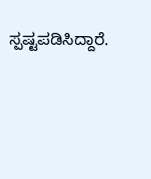ಸ್ಪಷ್ಟಪಡಿಸಿದ್ದಾರೆ.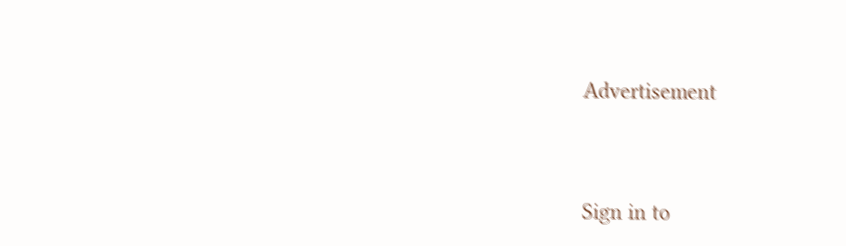Advertisement




Sign in to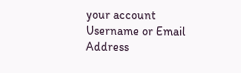your account
Username or Email Address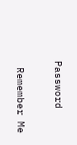Password

 Remember Me